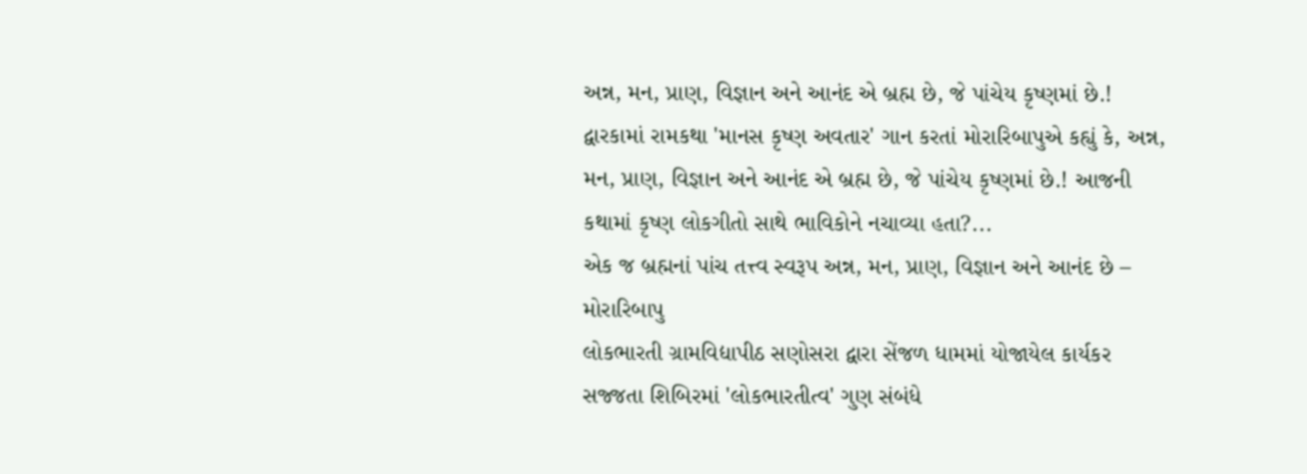અન્ન, મન, પ્રાણ, વિજ્ઞાન અને આનંદ એ બ્રહ્મ છે, જે પાંચેય કૃષ્ણમાં છે.!
દ્વારકામાં રામકથા 'માનસ કૃષ્ણ અવતાર' ગાન કરતાં મોરારિબાપુએ કહ્યું કે, અન્ન, મન, પ્રાણ, વિજ્ઞાન અને આનંદ એ બ્રહ્મ છે, જે પાંચેય કૃષ્ણમાં છે.! આજની કથામાં કૃષ્ણ લોકગીતો સાથે ભાવિકોને નચાવ્યા હતા?...
એક જ બ્રહ્મનાં પાંચ તત્ત્વ સ્વરૂપ અન્ન, મન, પ્રાણ, વિજ્ઞાન અને આનંદ છે – મોરારિબાપુ
લોકભારતી ગ્રામવિદ્યાપીઠ સણોસરા દ્વારા સેંજળ ધામમાં યોજાયેલ કાર્યકર સજ્જતા શિબિરમાં 'લોકભારતીત્વ' ગુણ સંબંધે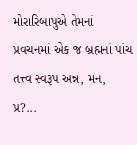મોરારિબાપુએ તેમનાં પ્રવચનમાં એક જ બ્રહ્મનાં પાંચ તત્ત્વ સ્વરૂપ અન્ન, મન, પ્ર?...